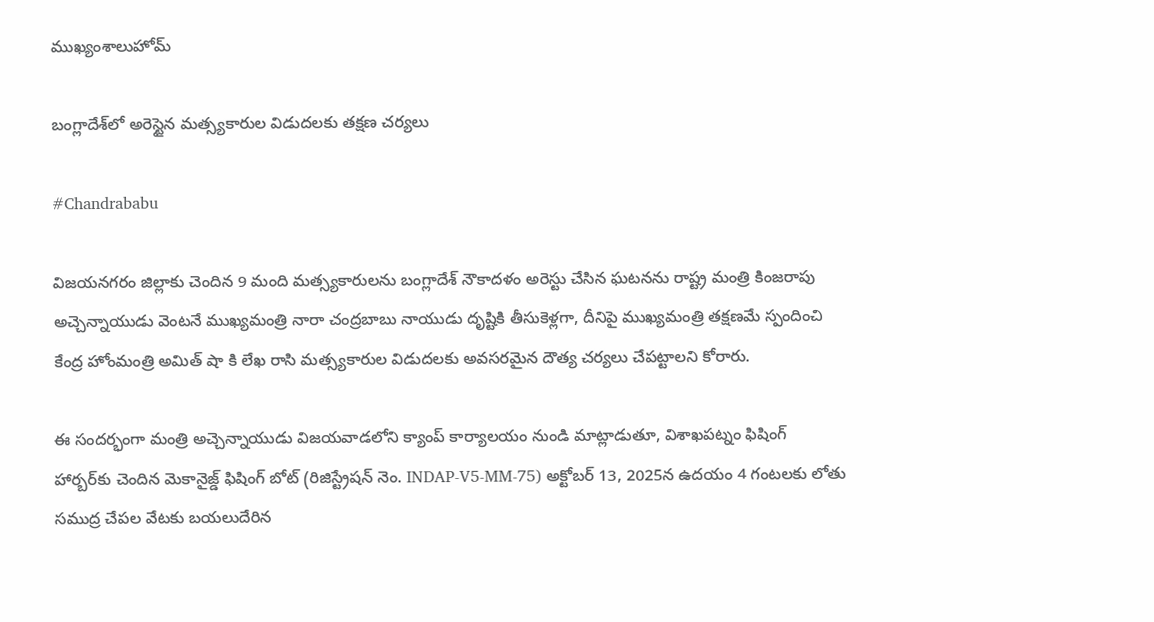ముఖ్యంశాలుహోమ్

బంగ్లాదేశ్‌లో అరెస్టైన మత్స్యకారుల విడుదలకు తక్షణ చర్యలు

#Chandrababu

విజయనగరం జిల్లాకు చెందిన 9 మంది మత్స్యకారులను బంగ్లాదేశ్ నౌకాదళం అరెస్టు చేసిన ఘటనను రాష్ట్ర మంత్రి కింజరాపు అచ్చెన్నాయుడు వెంటనే ముఖ్యమంత్రి నారా చంద్రబాబు నాయుడు దృష్టికి తీసుకెళ్లగా, దీనిపై ముఖ్యమంత్రి తక్షణమే స్పందించి కేంద్ర హోంమంత్రి అమిత్ షా కి లేఖ రాసి మత్స్యకారుల విడుదలకు అవసరమైన దౌత్య చర్యలు చేపట్టాలని కోరారు.

ఈ సందర్భంగా మంత్రి అచ్చెన్నాయుడు విజయవాడలోని క్యాంప్ కార్యాలయం నుండి మాట్లాడుతూ, విశాఖపట్నం ఫిషింగ్ హార్బర్‌కు చెందిన మెకానైజ్డ్ ఫిషింగ్ బోట్ (రిజిస్ట్రేషన్ నెం. INDAP-V5-MM-75) అక్టోబర్ 13, 2025న ఉదయం 4 గంటలకు లోతు సముద్ర చేపల వేటకు బయలుదేరిన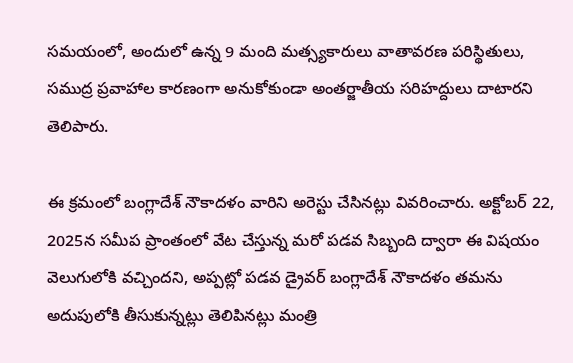సమయంలో, అందులో ఉన్న 9 మంది మత్స్యకారులు వాతావరణ పరిస్థితులు, సముద్ర ప్రవాహాల కారణంగా అనుకోకుండా అంతర్జాతీయ సరిహద్దులు దాటారని తెలిపారు.

ఈ క్రమంలో బంగ్లాదేశ్ నౌకాదళం వారిని అరెస్టు చేసినట్లు వివరించారు. అక్టోబర్ 22, 2025న సమీప ప్రాంతంలో వేట చేస్తున్న మరో పడవ సిబ్బంది ద్వారా ఈ విషయం వెలుగులోకి వచ్చిందని, అప్పట్లో పడవ డ్రైవర్ బంగ్లాదేశ్ నౌకాదళం తమను అదుపులోకి తీసుకున్నట్లు తెలిపినట్లు మంత్రి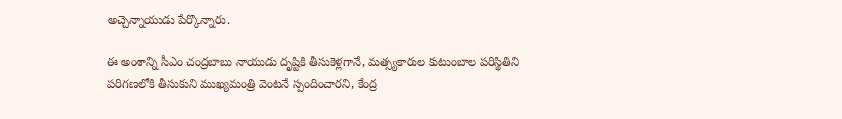అచ్చెన్నాయుడు పేర్కొన్నారు.

ఈ అంశాన్ని సీఎం చంద్రబాబు నాయుడు దృష్టికి తీసుకెళ్లగానే, మత్స్యకారుల కుటుంబాల పరిస్థితిని పరిగణలోకి తీసుకుని ముఖ్యమంత్రి వెంటనే స్పందించారని, కేంద్ర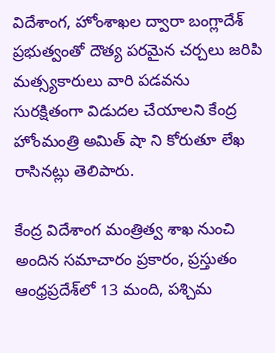విదేశాంగ, హోంశాఖల ద్వారా బంగ్లాదేశ్ ప్రభుత్వంతో దౌత్య పరమైన చర్చలు జరిపి మత్స్యకారులు వారి పడవను సురక్షితంగా విడుదల చేయాలని కేంద్ర హోంమంత్రి అమిత్ షా ని కోరుతూ లేఖ రాసినట్లు తెలిపారు.

కేంద్ర విదేశాంగ మంత్రిత్వ శాఖ నుంచి అందిన సమాచారం ప్రకారం, ప్రస్తుతం ఆంధ్రప్రదేశ్‌లో 13 మంది, పశ్చిమ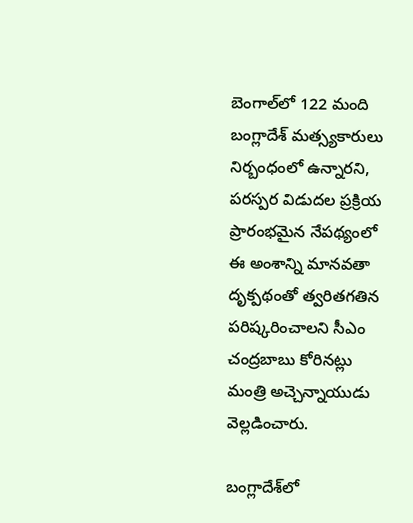బెంగాల్‌లో 122 మంది బంగ్లాదేశ్ మత్స్యకారులు నిర్బంధంలో ఉన్నారని, పరస్పర విడుదల ప్రక్రియ ప్రారంభమైన నేపథ్యంలో ఈ అంశాన్ని మానవతా దృక్పథంతో త్వరితగతిన పరిష్కరించాలని సీఎం చంద్రబాబు కోరినట్లు మంత్రి అచ్చెన్నాయుడు వెల్లడించారు.

బంగ్లాదేశ్‌లో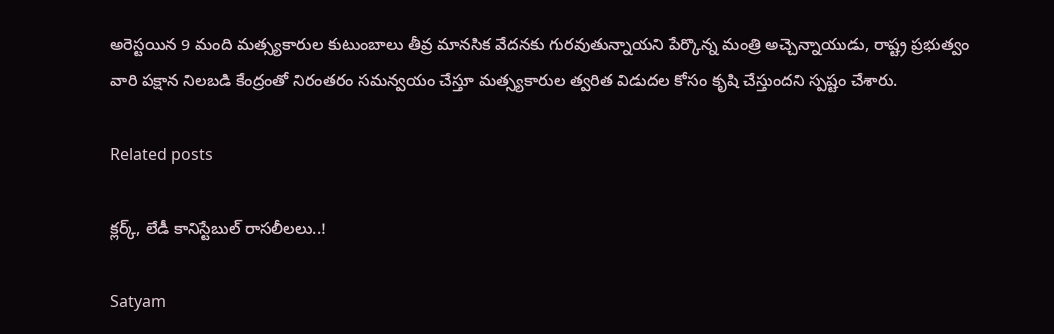అరెస్టయిన 9 మంది మత్స్యకారుల కుటుంబాలు తీవ్ర మానసిక వేదనకు గురవుతున్నాయని పేర్కొన్న మంత్రి అచ్చెన్నాయుడు, రాష్ట్ర ప్రభుత్వం వారి పక్షాన నిలబడి కేంద్రంతో నిరంతరం సమన్వయం చేస్తూ మత్స్యకారుల త్వరిత విడుదల కోసం కృషి చేస్తుందని స్పష్టం చేశారు.

Related posts

క్లర్క్, లేడీ కానిస్టేబుల్ రాసలీలలు..!

Satyam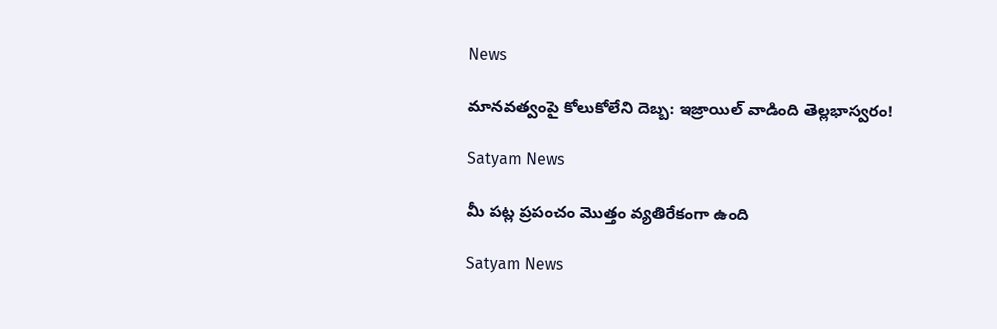News

మానవత్వంపై కోలుకోలేని దెబ్బ: ఇజ్రాయిల్ వాడింది తెల్లభాస్వరం!

Satyam News

మీ పట్ల ప్రపంచం మొత్తం వ్యతిరేకంగా ఉంది

Satyam News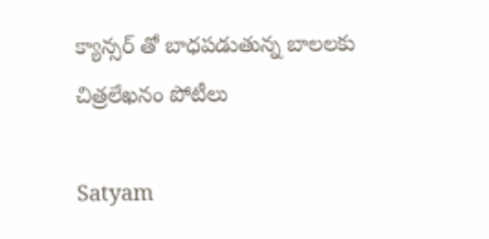క్యాన్సర్ తో బాధపడుతున్న బాలలకు చిత్రలేఖనం పోటీలు

Satyam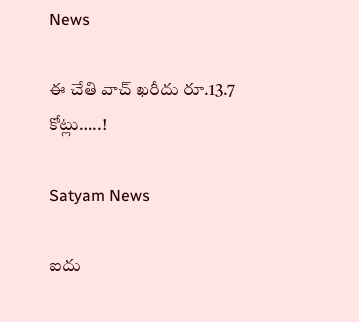News

ఈ చేతి వాచ్ ఖరీదు రూ.13.7 కోట్లు…..!

Satyam News

ఐదు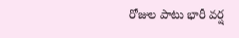రోజుల పాటు భారీ వర్ష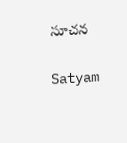సూచన

Satyam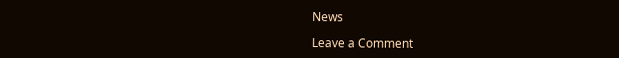News

Leave a Comment